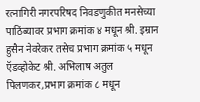रत्नागिरी नगरपरिषद निवडणुकीत मनसेच्या पाठिंब्यावर प्रभाग क्रमांक ४ मधून श्री. इम्रान हुसैन नेवरेकर तसेच प्रभाग क्रमांक ५ मधून ऍडव्होकेट श्री. अभिलाष अतुल पिलणकर,प्रभाग क्रमांक ८ मधून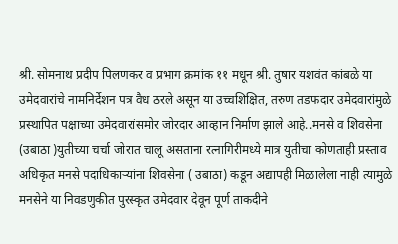श्री. सोमनाथ प्रदीप पिलणकर व प्रभाग क्रमांक ११ मधून श्री. तुषार यशवंत कांबळे या उमेदवारांचे नामनिर्देशन पत्र वैध ठरले असून या उच्चशिक्षित, तरुण तडफदार उमेदवारांमुळे प्रस्थापित पक्षाच्या उमेदवारांसमोर जोरदार आव्हान निर्माण झाले आहे..मनसे व शिवसेना (उबाठा )युतीच्या चर्चा जोरात चालू असताना रत्नागिरीमध्ये मात्र युतीचा कोणताही प्रस्ताव अधिकृत मनसे पदाधिकाऱ्यांना शिवसेना ( उबाठा) कडून अद्यापही मिळालेला नाही त्यामुळे मनसेने या निवडणुकीत पुरस्कृत उमेदवार देवून पूर्ण ताकदीने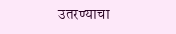उतरण्याचा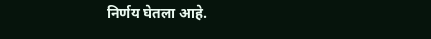निर्णय घेतला आहे.